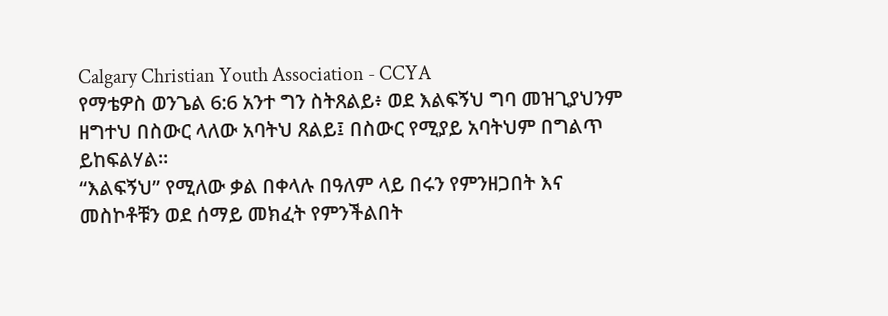Calgary Christian Youth Association - CCYA
የማቴዎስ ወንጌል 6:6 አንተ ግን ስትጸልይ፥ ወደ እልፍኝህ ግባ መዝጊያህንም ዘግተህ በስውር ላለው አባትህ ጸልይ፤ በስውር የሚያይ አባትህም በግልጥ ይከፍልሃል።
“እልፍኝህ” የሚለው ቃል በቀላሉ በዓለም ላይ በሩን የምንዘጋበት እና መስኮቶቹን ወደ ሰማይ መክፈት የምንችልበት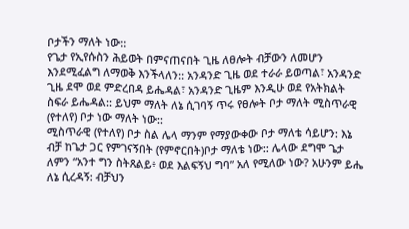ቦታችን ማለት ነው::
የጌታ የኢየሱስን ሕይወት በምናጠናበት ጊዜ ለፀሎት ብቻውን ለመሆን እንደሚፈልግ ለማወቅ እንችላለን:: አንዳንድ ጊዜ ወደ ተራራ ይወጣል፣ አንዳንድ ጊዜ ደሞ ወደ ምድረበዳ ይሔዳል፣ አንዳንድ ጊዜም እንዲሁ ወደ የአትክልት ስፍራ ይሔዳል:: ይህም ማለት ለኔ ሲገባኝ ጥሩ የፀሎት ቦታ ማለት ሚስጥራዊ (የተለየ) ቦታ ነው ማለት ነው::
ሚስጥራዊ (የተለየ) ቦታ ስል ሌላ ማንም የማያውቀው ቦታ ማለቴ ሳይሆን: እኔ ብቻ ከጌታ ጋር የምገናኝበት (የምኖርበት)ቦታ ማለቴ ነው:: ሌላው ደግሞ ጌታ ለምን “አንተ ግን ስትጸልይ፥ ወደ እልፍኝህ ግባ” አለ የሚለው ነው? አሁንም ይሔ ለኔ ሲረዳኝ: ብቻህን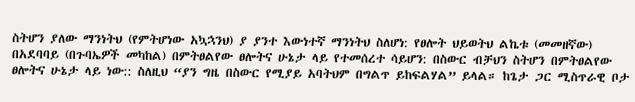ስትሆን ያለው ማንነትህ (የምትሆነው አኳኋንህ) ያ ያንተ እውነተኛ ማንነትህ ስለሆነ: የፀሎት ህይወትህ ልኬቱ (መመዘኛው) በአደባባይ (በጉባኤዎች መካከል) በምትፀልየው ፀሎትና ሁኔታ ላይ የተመሰረተ ሳይሆን: በስውር ብቻህን ስትሆን በምትፀልየው ፀሎትና ሁኔታ ላይ ነው:: ስለዚህ “ያን ግዜ በስውር የሚያይ አባትህም በግልጥ ይከፍልሃል” ይላል። ከጌታ ጋር ሚስጥራዊ ቦታ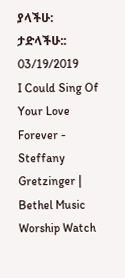ያላችሁ: ታድላችሁ::
03/19/2019
I Could Sing Of Your Love Forever - Steffany Gretzinger | Bethel Music Worship Watch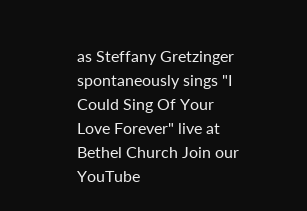as Steffany Gretzinger spontaneously sings "I Could Sing Of Your Love Forever" live at Bethel Church Join our YouTube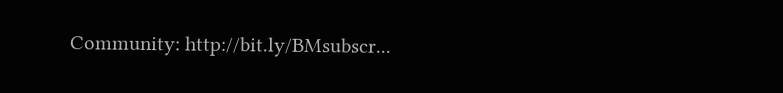Community: http://bit.ly/BMsubscr...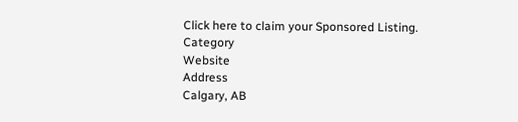Click here to claim your Sponsored Listing.
Category
Website
Address
Calgary, AB